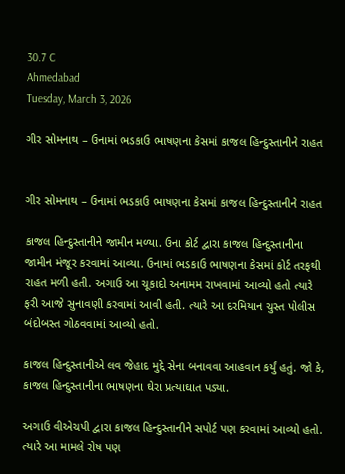30.7 C
Ahmedabad
Tuesday, March 3, 2026

ગીર સોમનાથ – ઉનામાં ભડકાઉ ભાષણના કેસમાં કાજલ હિન્દુસ્તાનીને રાહત


ગીર સોમનાથ – ઉનામાં ભડકાઉ ભાષણના કેસમાં કાજલ હિન્દુસ્તાનીને રાહત

કાજલ હિન્દુસ્તાનીને જામીન મળ્યા. ઉના કોર્ટ દ્વારા કાજલ હિન્દુસ્તાનીના જામીન મંજૂર કરવામાં આવ્યા. ઉનામાં ભડકાઉ ભાષણના કેસમાં કોર્ટ તરફથી રાહત મળી હતી. અગાઉ આ ચૂકાદો અનામમ રાખવામાં આવ્યો હતો ત્યારે ફરી આજે સુનાવણી કરવામાં આવી હતી. ત્યારે આ દરમિયાન ચુસ્ત પોલીસ બંદોબસ્ત ગોઠવવામાં આવ્યો હતો.

કાજલ હિન્દુસ્તાનીએ લવ જેહાદ મુદ્દે સેના બનાવવા આહવાન કર્યું હતું. જો કે, કાજલ હિન્દુસ્તાનીના ભાષણના ઘેરા પ્રત્યાઘાત પડ્યા.

અગાઉ વીએચપી દ્વારા કાજલ હિન્દુસ્તાનીને સપોર્ટ પણ કરવામાં આવ્યો હતો. ત્યારે આ મામલે રોષ પણ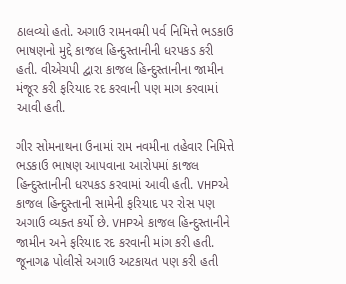ઠાલવ્યો હતો. અગાઉ રામનવમી પર્વ નિમિત્તે ભડકાઉ ભાષણનો મુદ્દે કાજલ હિન્દુસ્તાનીની ધરપકડ કરી હતી. વીએચપી દ્વારા કાજલ હિન્દુસ્તાનીના જામીન મંજૂર કરી ફરિયાદ રદ કરવાની પણ માગ કરવામાં આવી હતી.

ગીર સોમનાથના ઉનામાં રામ નવમીના તહેવાર નિમિત્તે ભડકાઉ ભાષણ આપવાના આરોપમાં કાજલ હિન્દુસ્તાનીની ધરપકડ કરવામાં આવી હતી. VHPએ કાજલ હિન્દુસ્તાની સામેની ફરિયાદ પર રોસ પણ અગાઉ વ્યક્ત કર્યો છે. VHPએ કાજલ હિન્દુસ્તાનીને જામીન અને ફરિયાદ રદ કરવાની માંગ કરી હતી. જૂનાગઢ પોલીસે અગાઉ અટકાયત પણ કરી હતી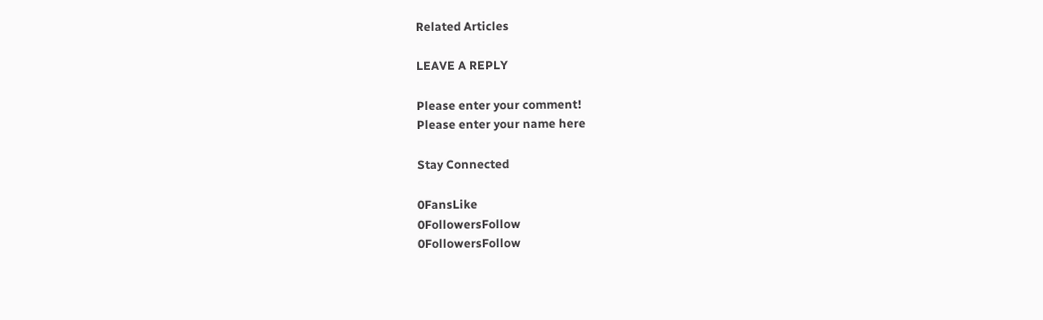Related Articles

LEAVE A REPLY

Please enter your comment!
Please enter your name here

Stay Connected

0FansLike
0FollowersFollow
0FollowersFollow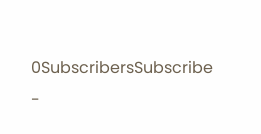0SubscribersSubscribe
-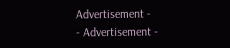Advertisement -
- Advertisement -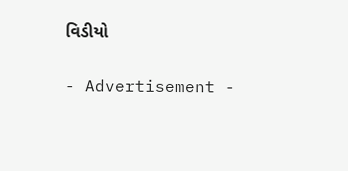વિડીયો

- Advertisement -